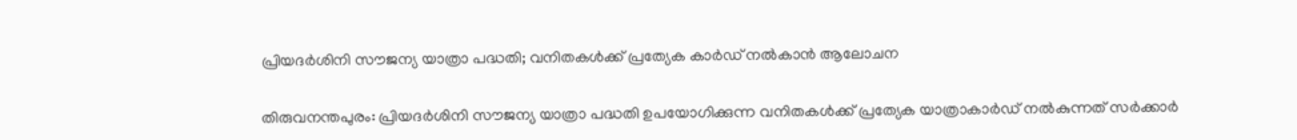പ്രിയദര്‍ശിനി സൗജന്യ യാത്രാ പദ്ധതി; വനിതകള്‍ക്ക് പ്രത്യേക കാര്‍ഡ് നല്‍കാൻ ആലോചന


തിരുവനന്തപുരം: പ്രിയദർശിനി സൗജന്യ യാത്രാ പദ്ധതി ഉപയോഗിക്കുന്ന വനിതകള്‍ക്ക് പ്രത്യേക യാത്രാകാർഡ് നല്‍കുന്നത് സർക്കാർ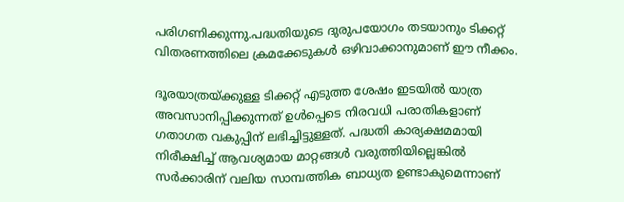പരിഗണിക്കുന്നു.പദ്ധതിയുടെ ദുരുപയോഗം തടയാനും ടിക്കറ്റ് വിതരണത്തിലെ ക്രമക്കേടുകള്‍ ഒഴിവാക്കാനുമാണ് ഈ നീക്കം.

ദൂരയാത്രയ്ക്കുള്ള ടിക്കറ്റ് എടുത്ത ശേഷം ഇടയില്‍ യാത്ര അവസാനിപ്പിക്കുന്നത് ഉള്‍പ്പെടെ നിരവധി പരാതികളാണ് ഗതാഗത വകുപ്പിന് ലഭിച്ചിട്ടുള്ളത്. പദ്ധതി കാര്യക്ഷമമായി നിരീക്ഷിച്ച്‌ ആവശ്യമായ മാറ്റങ്ങള്‍ വരുത്തിയില്ലെങ്കില്‍ സർക്കാരിന് വലിയ സാമ്പത്തിക ബാധ്യത ഉണ്ടാകുമെന്നാണ്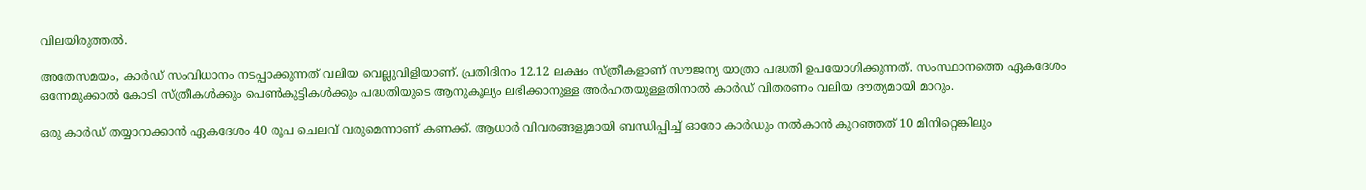വിലയിരുത്തല്‍.

അതേസമയം, കാർഡ് സംവിധാനം നടപ്പാക്കുന്നത് വലിയ വെല്ലുവിളിയാണ്. പ്രതിദിനം 12.12 ലക്ഷം സ്ത്രീകളാണ് സൗജന്യ യാത്രാ പദ്ധതി ഉപയോഗിക്കുന്നത്. സംസ്ഥാനത്തെ ഏകദേശം ഒന്നേമുക്കാല്‍ കോടി സ്ത്രീകള്‍ക്കും പെണ്‍കുട്ടികള്‍ക്കും പദ്ധതിയുടെ ആനുകൂല്യം ലഭിക്കാനുള്ള അർഹതയുള്ളതിനാല്‍ കാർഡ് വിതരണം വലിയ ദൗത്യമായി മാറും.

ഒരു കാർഡ് തയ്യാറാക്കാൻ ഏകദേശം 40 രൂപ ചെലവ് വരുമെന്നാണ് കണക്ക്. ആധാർ വിവരങ്ങളുമായി ബന്ധിപ്പിച്ച്‌ ഓരോ കാർഡും നല്‍കാൻ കുറഞ്ഞത് 10 മിനിറ്റെങ്കിലും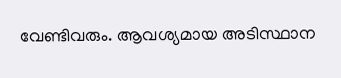വേണ്ടിവരും. ആവശ്യമായ അടിസ്ഥാന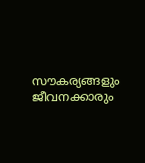സൗകര്യങ്ങളും ജീവനക്കാരും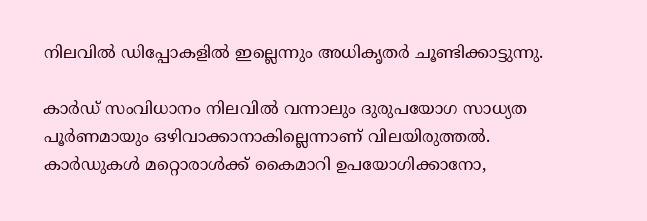നിലവില്‍ ഡിപ്പോകളില്‍ ഇല്ലെന്നും അധികൃതർ ചൂണ്ടിക്കാട്ടുന്നു.

കാർഡ് സംവിധാനം നിലവില്‍ വന്നാലും ദുരുപയോഗ സാധ്യത പൂർണമായും ഒഴിവാക്കാനാകില്ലെന്നാണ് വിലയിരുത്തല്‍. കാർഡുകള്‍ മറ്റൊരാള്‍ക്ക് കൈമാറി ഉപയോഗിക്കാനോ,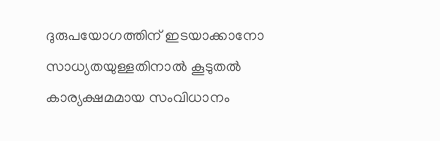ദുരുപയോഗത്തിന് ഇടയാക്കാനോ സാധ്യതയുള്ളതിനാല്‍ കൂടുതല്‍ കാര്യക്ഷമമായ സംവിധാനം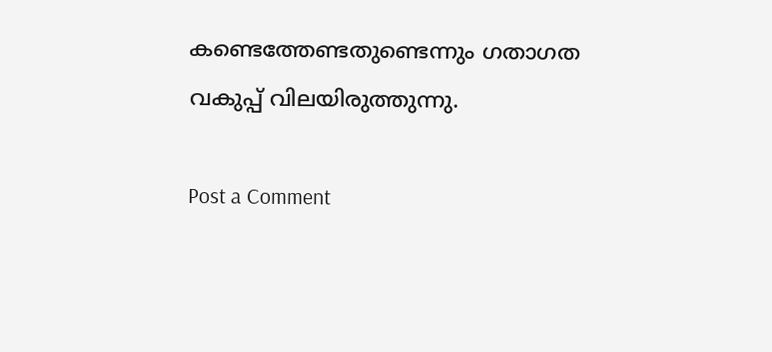കണ്ടെത്തേണ്ടതുണ്ടെന്നും ഗതാഗത വകുപ്പ് വിലയിരുത്തുന്നു.

Post a Comment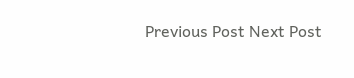Previous Post Next Post